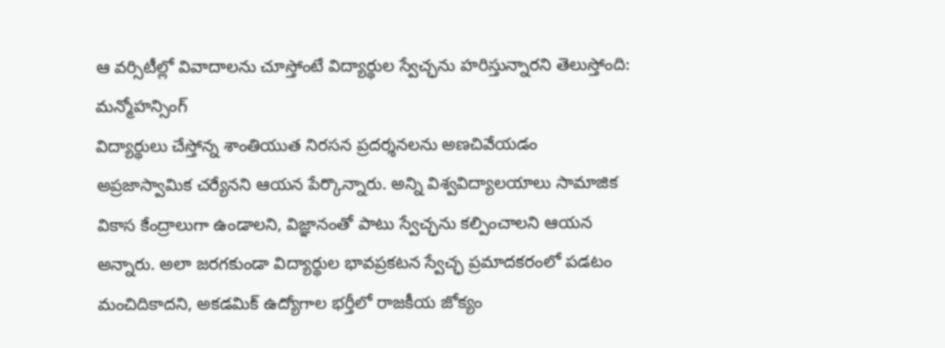ఆ వర్సిటీల్లో వివాదాలను చూస్తోంటే విద్యార్థుల స్వేచ్ఛను హరిస్తున్నారని తెలుస్తోంది: మన్మోహన్సింగ్
విద్యార్థులు చేస్తోన్న శాంతియుత నిరసన ప్రదర్శనలను అణచివేయడం అప్రజాస్వామిక చర్యేనని ఆయన పేర్కొన్నారు. అన్ని విశ్వవిద్యాలయాలు సామాజిక వికాస కేంద్రాలుగా ఉండాలని, విజ్ఞానంతో పాటు స్వేచ్ఛను కల్పించాలని ఆయన అన్నారు. అలా జరగకుండా విద్యార్థుల భావప్రకటన స్వేచ్ఛ ప్రమాదకరంలో పడటం మంచిదికాదని, అకడమిక్ ఉద్యోగాల భర్తీలో రాజకీయ జోక్యం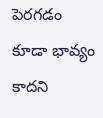పెరగడం కూడా భావ్యం కాదని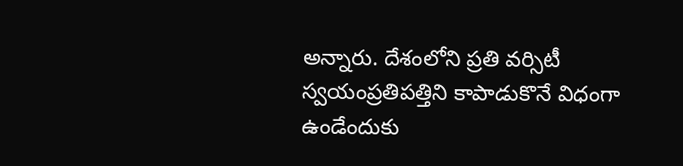అన్నారు. దేశంలోని ప్రతి వర్సిటీ స్వయంప్రతిపత్తిని కాపాడుకొనే విధంగా ఉండేందుకు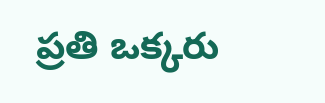ప్రతి ఒక్కరు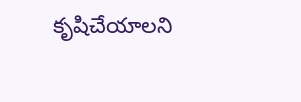కృషిచేయాలని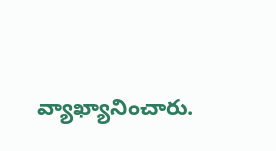వ్యాఖ్యానించారు.